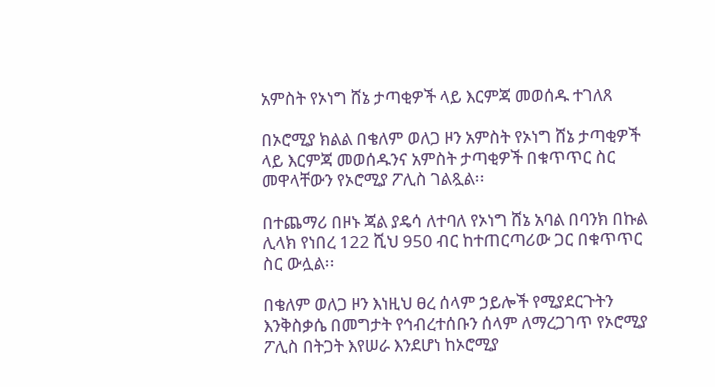አምስት የኦነግ ሸኔ ታጣቂዎች ላይ እርምጃ መወሰዱ ተገለጸ

በኦሮሚያ ክልል በቄለም ወለጋ ዞን አምስት የኦነግ ሸኔ ታጣቂዎች ላይ እርምጃ መወሰዱንና አምስት ታጣቂዎች በቁጥጥር ስር መዋላቸውን የኦሮሚያ ፖሊስ ገልጿል፡፡

በተጨማሪ በዞኑ ጃል ያዴሳ ለተባለ የኦነግ ሸኔ አባል በባንክ በኩል ሊላክ የነበረ 122 ሺህ 950 ብር ከተጠርጣሪው ጋር በቁጥጥር ስር ውሏል፡፡

በቄለም ወለጋ ዞን እነዚህ ፀረ ሰላም ኃይሎች የሚያደርጉትን እንቅስቃሴ በመግታት የኅብረተሰቡን ሰላም ለማረጋገጥ የኦሮሚያ ፖሊስ በትጋት እየሠራ እንደሆነ ከኦሮሚያ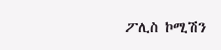ፖሊስ ኮሚሽን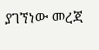ያገኘነው መረጃ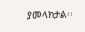ያመላክታል፡፡